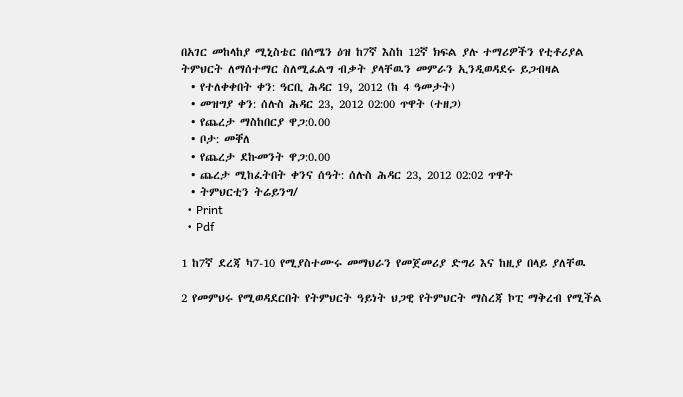በአገር መከላከያ ሚኒስቴር በሰሜን ዕዝ ከ7ኛ እስከ 12ኛ ክፍል ያሉ ተማሪዎችን የቲቶሪያል ትምህርት ለማሰተማር ስለሚፈልግ ብቃት ያላቸዉን መምራን ኢንዲወዳደሩ ይጋብዛል
  • የተለቀቀበት ቀን: ዓርቢ ሕዳር 19, 2012 (ከ 4 ዓመታት)
  • መዝግያ ቀን: ሰሉስ ሕዳር 23, 2012 02:00 ጥዋት (ተዘጋ)
  • የጨረታ ማስከበርያ ዋጋ:0.00
  • ቦታ: መቐለ
  • የጨረታ ደኩመንት ዋጋ:0.00
  • ጨረታ ሚከፈትበት ቀንና ሰዓት: ሰሉስ ሕዳር 23, 2012 02:02 ጥዋት
  • ትምህርቲን ትሬይንግ/
  • Print
  • Pdf

1 ከ7ኛ ደረጃ ካ7-10 የሚያስተሙሩ መማህራን የመጀመሪያ ድግሪ እና ከዚያ በላይ ያለቸዉ

2 የመምህሩ የሚወዳደርበት የትምህርት ዓይነት ህጋዊ የትምህርት ማስረጃ ኮፒ ማቅረብ የሚችል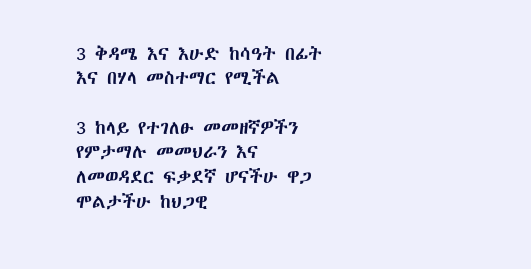3 ቅዳሜ እና እሁድ ከሳዓት በፊት እና በሃላ መስተማር የሚችል

3 ከላይ የተገለፁ መመዘኛዎችን የምታማሉ መመህራን እና ለመወዳደር ፍቃደኛ ሆናችሁ ዋጋ ሞልታችሁ ከህጋዊ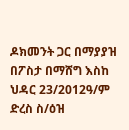ዶክመንት ጋር በማያያዝ በፖስታ በማሸግ እስከ ህዳር 23/2012ዓ/ም ድረስ ስ/ዕዝ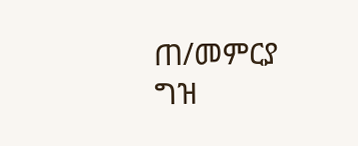ጠ/መምርያ ግዝ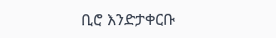ቢሮ እንድታቀርቡ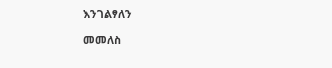እንገልፃለን

መመለስ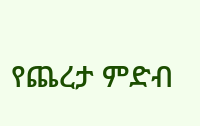የጨረታ ምድብ